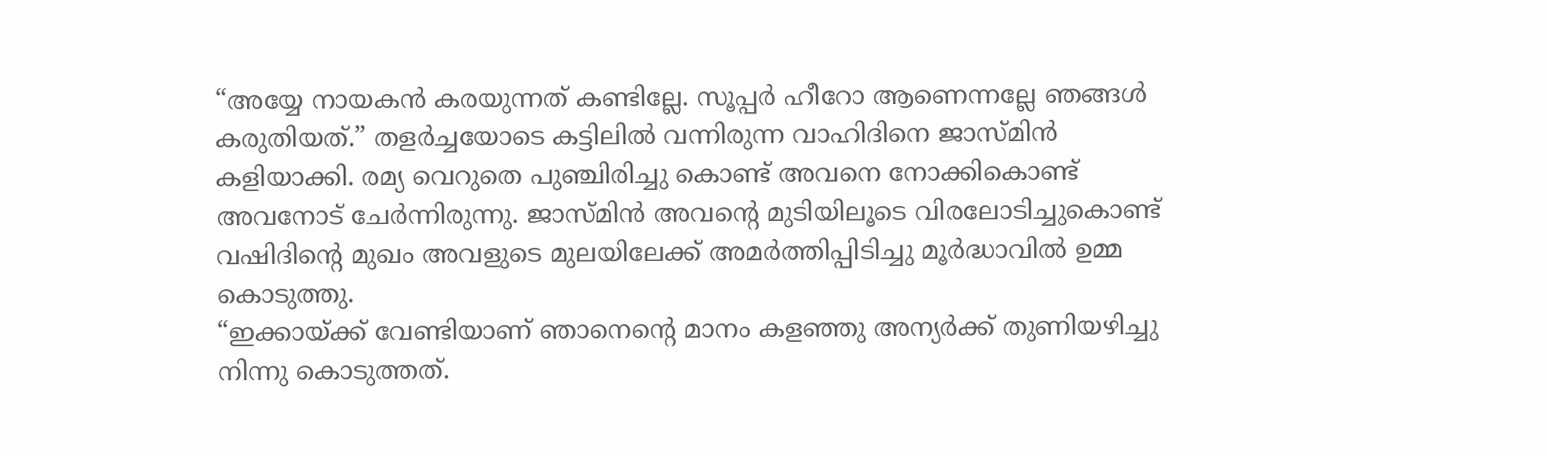“അയ്യേ നായകൻ കരയുന്നത് കണ്ടില്ലേ. സൂപ്പർ ഹീറോ ആണെന്നല്ലേ ഞങ്ങൾ കരുതിയത്.” തളർച്ചയോടെ കട്ടിലിൽ വന്നിരുന്ന വാഹിദിനെ ജാസ്മിൻ കളിയാക്കി. രമ്യ വെറുതെ പുഞ്ചിരിച്ചു കൊണ്ട് അവനെ നോക്കികൊണ്ട് അവനോട് ചേർന്നിരുന്നു. ജാസ്മിൻ അവന്റെ മുടിയിലൂടെ വിരലോടിച്ചുകൊണ്ട് വഷിദിന്റെ മുഖം അവളുടെ മുലയിലേക്ക് അമർത്തിപ്പിടിച്ചു മൂർദ്ധാവിൽ ഉമ്മ കൊടുത്തു.
“ഇക്കായ്ക്ക് വേണ്ടിയാണ് ഞാനെന്റെ മാനം കളഞ്ഞു അന്യർക്ക് തുണിയഴിച്ചു നിന്നു കൊടുത്തത്.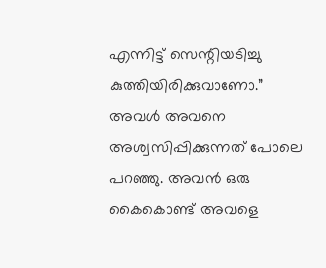എന്നിട്ട് സെന്റിയടിച്ചു കുത്തിയിരിക്കുവാണോ.” അവൾ അവനെ അശ്വസിപ്പിക്കുന്നത് പോലെ പറഞ്ഞു. അവൻ ഒരു കൈകൊണ്ട് അവളെ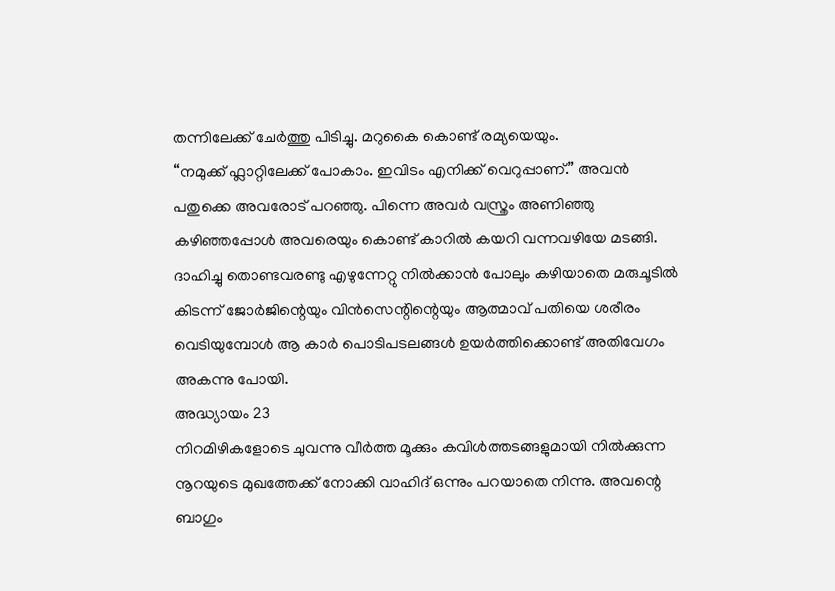തന്നിലേക്ക് ചേർത്തു പിടിച്ചു. മറുകൈ കൊണ്ട് രമ്യയെയും.
“നമുക്ക് ഫ്ലാറ്റിലേക്ക് പോകാം. ഇവിടം എനിക്ക് വെറുപ്പാണ്.” അവൻ പതുക്കെ അവരോട് പറഞ്ഞു. പിന്നെ അവർ വസ്ത്രം അണിഞ്ഞു കഴിഞ്ഞപ്പോൾ അവരെയും കൊണ്ട് കാറിൽ കയറി വന്നവഴിയേ മടങ്ങി. ദാഹിച്ചു തൊണ്ടവരണ്ടു എഴുന്നേറ്റു നിൽക്കാൻ പോലും കഴിയാതെ മരുചൂടിൽ കിടന്ന് ജോർജിന്റെയും വിൻസെന്റിന്റെയും ആത്മാവ് പതിയെ ശരീരം വെടിയുമ്പോൾ ആ കാർ പൊടിപടലങ്ങൾ ഉയർത്തിക്കൊണ്ട് അതിവേഗം അകന്നു പോയി.
അദ്ധ്യായം 23
നിറമിഴികളോടെ ചുവന്നു വീർത്ത മൂക്കും കവിൾത്തടങ്ങളുമായി നിൽക്കുന്ന നൂറയുടെ മുഖത്തേക്ക് നോക്കി വാഹിദ് ഒന്നും പറയാതെ നിന്നു. അവന്റെ ബാഗും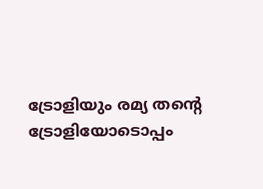ട്രോളിയും രമ്യ തന്റെ ട്രോളിയോടൊപ്പം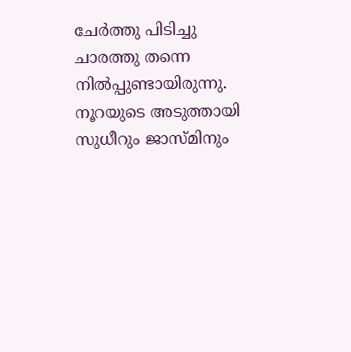ചേർത്തു പിടിച്ചു ചാരത്തു തന്നെ നിൽപ്പുണ്ടായിരുന്നു. നൂറയുടെ അടുത്തായി സുധീറും ജാസ്മിനും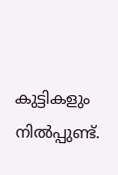കുട്ടികളും നിൽപ്പുണ്ട്.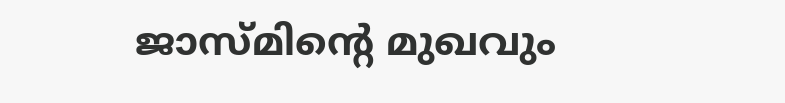ജാസ്മിന്റെ മുഖവും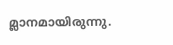മ്ലാനമായിരുന്നു.